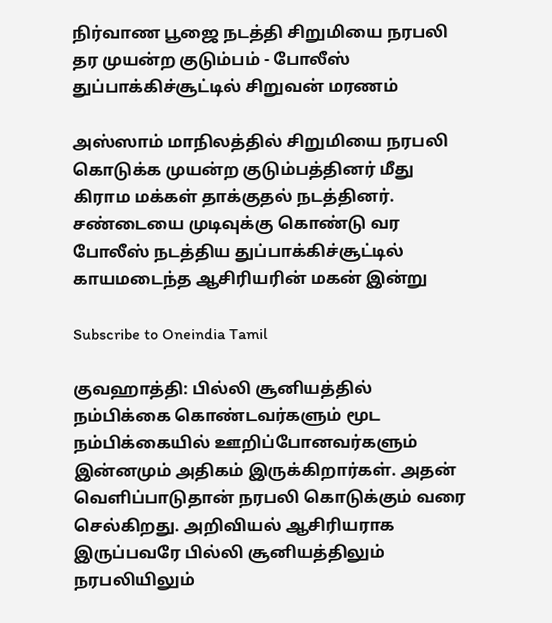நிர்வாண பூஜை நடத்தி சிறுமியை நரபலி தர முயன்ற குடும்பம் - போலீஸ் துப்பாக்கிச்சூட்டில் சிறுவன் மரணம்

அஸ்ஸாம் மாநிலத்தில் சிறுமியை நரபலி கொடுக்க முயன்ற குடும்பத்தினர் மீது கிராம மக்கள் தாக்குதல் நடத்தினர். சண்டையை முடிவுக்கு கொண்டு வர போலீஸ் நடத்திய துப்பாக்கிச்சூட்டில் காயமடைந்த ஆசிரியரின் மகன் இன்று

Subscribe to Oneindia Tamil

குவஹாத்தி: பில்லி சூனியத்தில் நம்பிக்கை கொண்டவர்களும் மூட நம்பிக்கையில் ஊறிப்போனவர்களும் இன்னமும் அதிகம் இருக்கிறார்கள். அதன் வெளிப்பாடுதான் நரபலி கொடுக்கும் வரை செல்கிறது. அறிவியல் ஆசிரியராக இருப்பவரே பில்லி சூனியத்திலும் நரபலியிலும்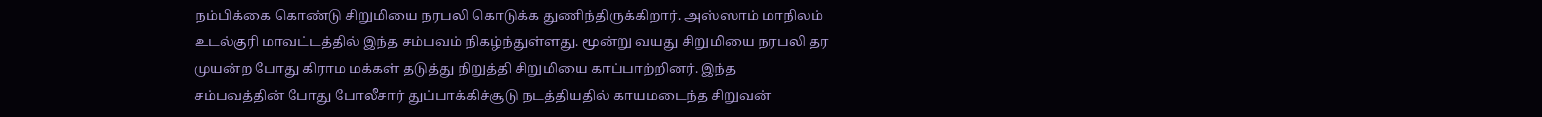நம்பிக்கை கொண்டு சிறுமியை நரபலி கொடுக்க துணிந்திருக்கிறார். அஸ்ஸாம் மாநிலம் உடல்குரி மாவட்டத்தில் இந்த சம்பவம் நிகழ்ந்துள்ளது. மூன்று வயது சிறுமியை நரபலி தர முயன்ற போது கிராம மக்கள் தடுத்து நிறுத்தி சிறுமியை காப்பாற்றினர். இந்த சம்பவத்தின் போது போலீசார் துப்பாக்கிச்சூடு நடத்தியதில் காயமடைந்த சிறுவன்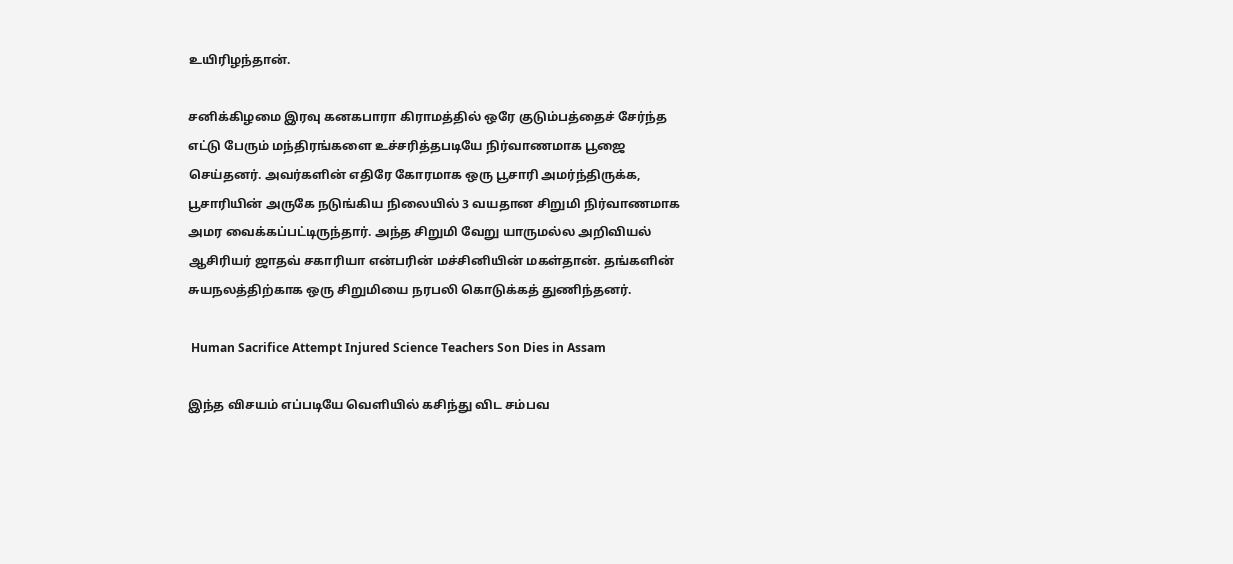உயிரிழந்தான்.

சனிக்கிழமை இரவு கனகபாரா கிராமத்தில் ஒரே குடும்பத்தைச் சேர்ந்த எட்டு பேரும் மந்திரங்களை உச்சரித்தபடியே நிர்வாணமாக பூஜை செய்தனர். அவர்களின் எதிரே கோரமாக ஒரு பூசாரி அமர்ந்திருக்க, பூசாரியின் அருகே நடுங்கிய நிலையில் 3 வயதான சிறுமி நிர்வாணமாக அமர வைக்கப்பட்டிருந்தார். அந்த சிறுமி வேறு யாருமல்ல அறிவியல் ஆசிரியர் ஜாதவ் சகாரியா என்பரின் மச்சினியின் மகள்தான். தங்களின் சுயநலத்திற்காக ஒரு சிறுமியை நரபலி கொடுக்கத் துணிந்தனர்.

 Human Sacrifice Attempt Injured Science Teachers Son Dies in Assam

இந்த விசயம் எப்படியே வெளியில் கசிந்து விட சம்பவ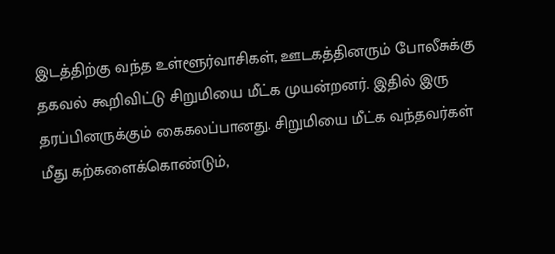இடத்திற்கு வந்த உள்ளூர்வாசிகள், ஊடகத்தினரும் போலீசுக்கு தகவல் கூறிவிட்டு சிறுமியை மீட்க முயன்றனர். இதில் இரு தரப்பினருக்கும் கைகலப்பானது. சிறுமியை மீட்க வந்தவர்கள் மீது கற்களைக்கொண்டும்,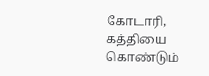கோடாரி, கத்தியை கொண்டும்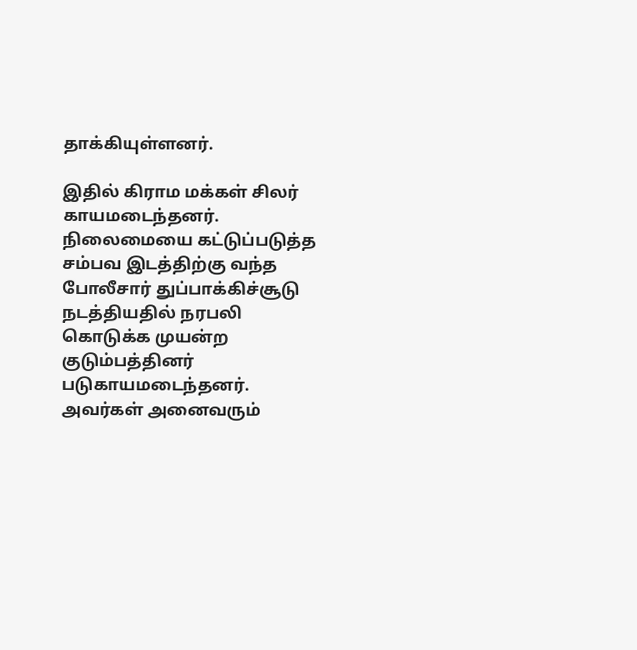தாக்கியுள்ளனர்.

இதில் கிராம மக்கள் சிலர் காயமடைந்தனர். நிலைமையை கட்டுப்படுத்த சம்பவ இடத்திற்கு வந்த போலீசார் துப்பாக்கிச்சூடு நடத்தியதில் நரபலி கொடுக்க முயன்ற குடும்பத்தினர் படுகாயமடைந்தனர். அவர்கள் அனைவரும்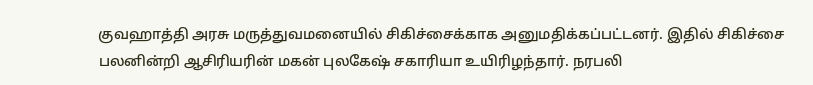குவஹாத்தி அரசு மருத்துவமனையில் சிகிச்சைக்காக அனுமதிக்கப்பட்டனர். இதில் சிகிச்சை பலனின்றி ஆசிரியரின் மகன் புலகேஷ் சகாரியா உயிரிழந்தார். நரபலி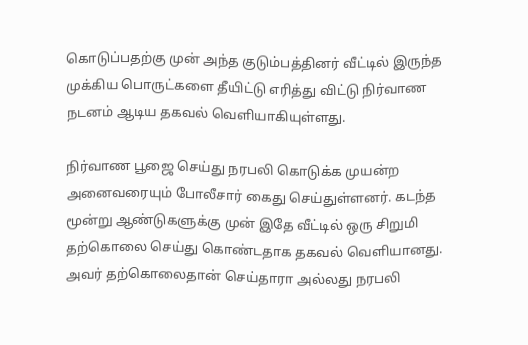கொடுப்பதற்கு முன் அந்த குடும்பத்தினர் வீட்டில் இருந்த முக்கிய பொருட்களை தீயிட்டு எரித்து விட்டு நிர்வாண நடனம் ஆடிய தகவல் வெளியாகியுள்ளது.

நிர்வாண பூஜை செய்து நரபலி கொடுக்க முயன்ற அனைவரையும் போலீசார் கைது செய்துள்ளனர். கடந்த மூன்று ஆண்டுகளுக்கு முன் இதே வீட்டில் ஒரு சிறுமி தற்கொலை செய்து கொண்டதாக தகவல் வெளியானது. அவர் தற்கொலைதான் செய்தாரா அல்லது நரபலி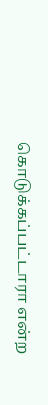கொடுக்கப்பட்டாரா என்ற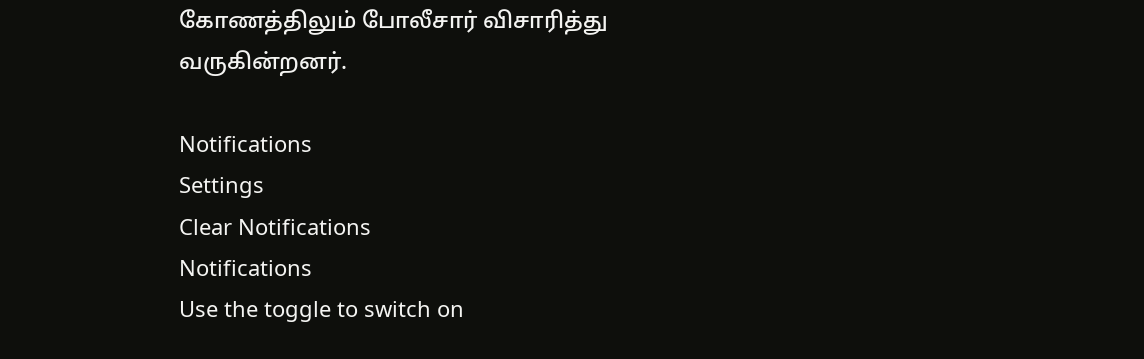கோணத்திலும் போலீசார் விசாரித்து வருகின்றனர்.

Notifications
Settings
Clear Notifications
Notifications
Use the toggle to switch on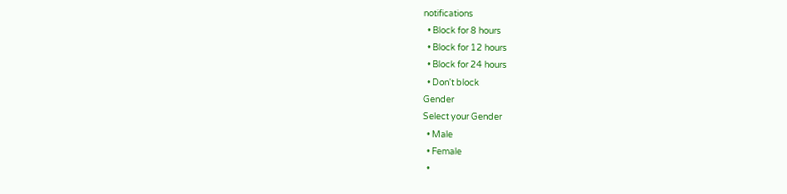notifications
  • Block for 8 hours
  • Block for 12 hours
  • Block for 24 hours
  • Don't block
Gender
Select your Gender
  • Male
  • Female
  •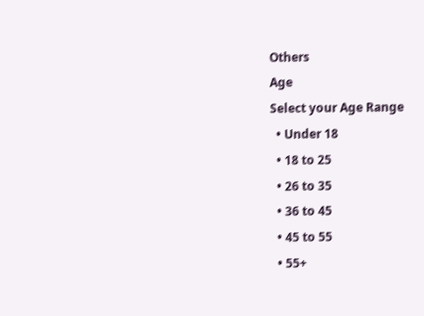Others
Age
Select your Age Range
  • Under 18
  • 18 to 25
  • 26 to 35
  • 36 to 45
  • 45 to 55
  • 55+